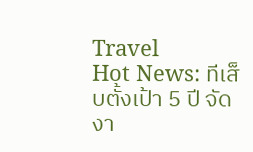Travel
Hot News: ทีเส็บตั้งเป้า 5 ปี จัดงา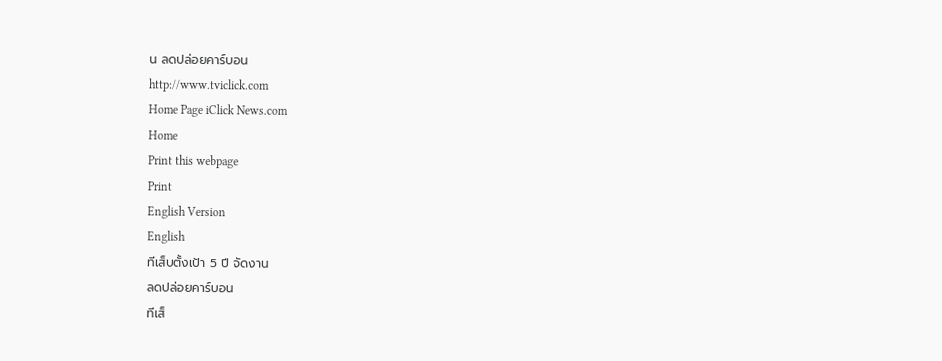น ลดปล่อยคาร์บอน
http://www.tviclick.com
Home Page iClick News.com
Home
Print this webpage
Print
English Version
English
ทีเส็บตั้งเป้า 5 ปี จัดงาน
ลดปล่อยคาร์บอน
ทีเส็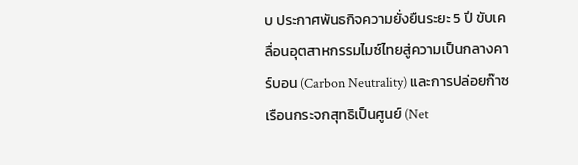บ ประกาศพันธกิจความยั่งยืนระยะ 5 ปี ขับเคลื่อนอุตสาหกรรมไมซ์ไทยสู่ความเป็นกลางคาร์บอน (Carbon Neutrality) และการปล่อยก๊าซเรือนกระจกสุทธิเป็นศูนย์ (Net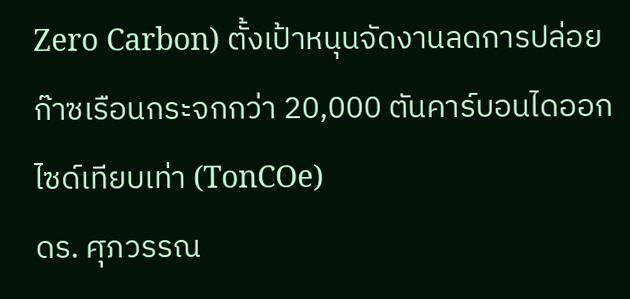Zero Carbon) ตั้งเป้าหนุนจัดงานลดการปล่อยก๊าซเรือนกระจกกว่า 20,000 ตันคาร์บอนไดออกไซด์เทียบเท่า (TonCOe)
ดร. ศุภวรรณ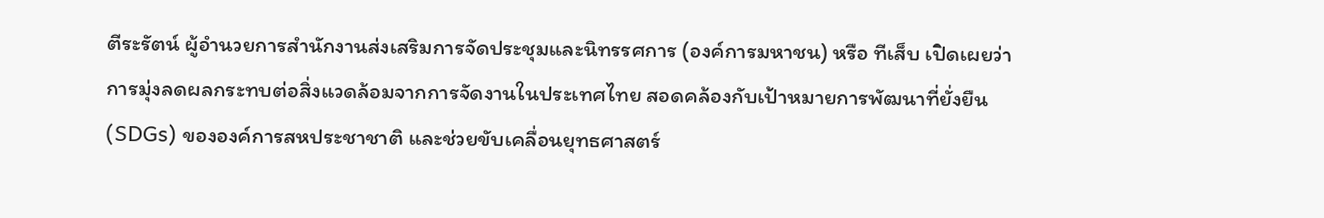ตีระรัตน์ ผู้อำนวยการสำนักงานส่งเสริมการจัดประชุมและนิทรรศการ (องค์การมหาชน) หรือ ทีเส็บ เปิดเผยว่า การมุ่งลดผลกระทบต่อสิ่งแวดล้อมจากการจัดงานในประเทศไทย สอดคล้องกับเป้าหมายการพัฒนาที่ยั่งยืน (SDGs) ขององค์การสหประชาชาติ และช่วยขับเคลื่อนยุทธศาสตร์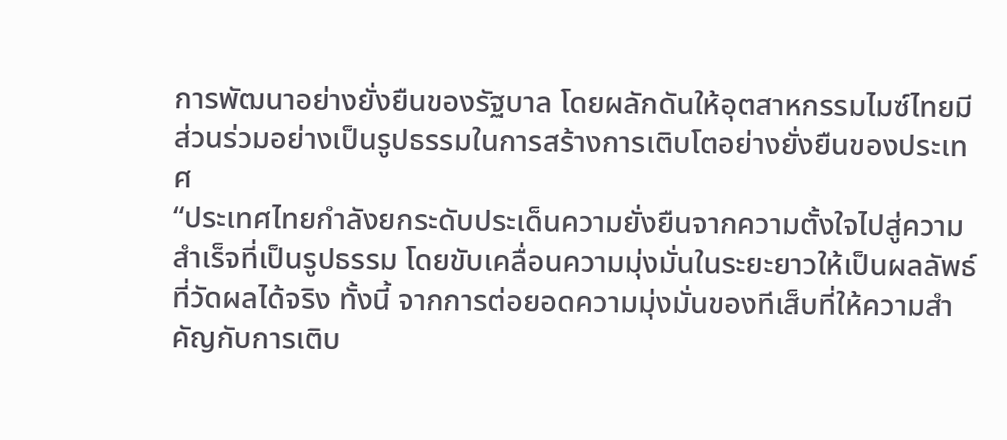การพัฒนาอย่างยั่งยืนของรัฐบาล โดยผลักดันให้อุตสาหกรรมไมซ์ไทยมีส่วนร่วมอย่างเป็นรูปธรรมในการสร้างการเติบโตอย่างยั่งยืนของประเทศ
“ประเทศไทยกำลังยกระดับประเด็นความยั่งยืนจากความตั้งใจไปสู่ความสำเร็จที่เป็นรูปธรรม โดยขับเคลื่อนความมุ่งมั่นในระยะยาวให้เป็นผลลัพธ์ที่วัดผลได้จริง ทั้งนี้ จากการต่อยอดความมุ่งมั่นของทีเส็บที่ให้ความสำคัญกับการเติบ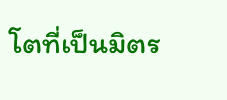โตที่เป็นมิตร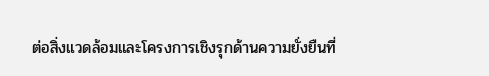ต่อสิ่งแวดล้อมและโครงการเชิงรุกด้านความยั่งยืนที่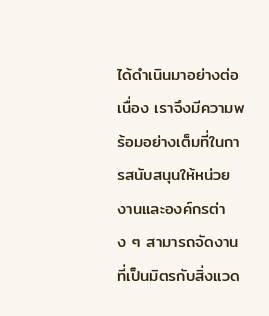ได้ดำเนินมาอย่างต่อเนื่อง เราจึงมีความพร้อมอย่างเต็มที่ในการสนับสนุนให้หน่วยงานและองค์กรต่าง ๆ สามารถจัดงานที่เป็นมิตรกับสิ่งแวด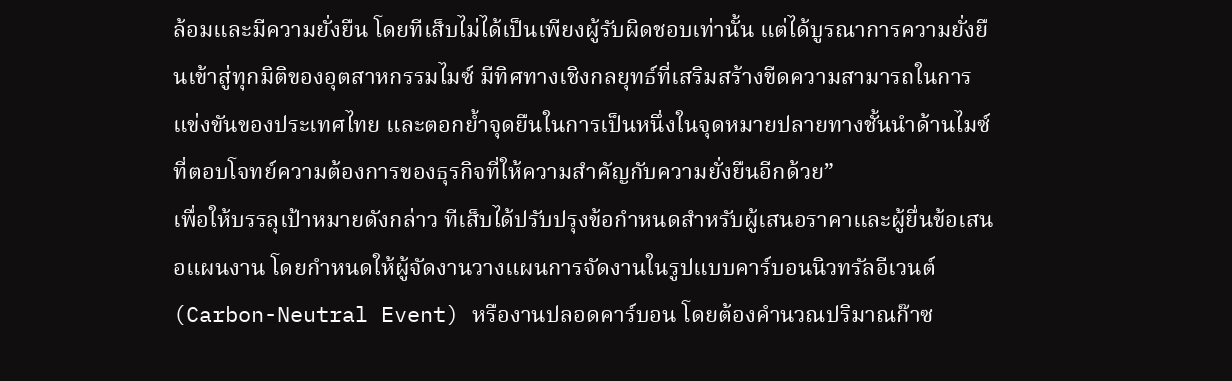ล้อมและมีความยั่งยืน โดยทีเส็บไม่ได้เป็นเพียงผู้รับผิดชอบเท่านั้น แต่ได้บูรณาการความยั่งยืนเข้าสู่ทุกมิติของอุตสาหกรรมไมซ์ มีทิศทางเชิงกลยุทธ์ที่เสริมสร้างขีดความสามารถในการแข่งขันของประเทศไทย และตอกย้ำจุดยืนในการเป็นหนึ่งในจุดหมายปลายทางชั้นนำด้านไมซ์ที่ตอบโจทย์ความต้องการของธุรกิจที่ให้ความสำคัญกับความยั่งยืนอีกด้วย”
เพื่อให้บรรลุเป้าหมายดังกล่าว ทีเส็บได้ปรับปรุงข้อกำหนดสำหรับผู้เสนอราคาและผู้ยื่นข้อเสนอแผนงาน โดยกำหนดให้ผู้จัดงานวางแผนการจัดงานในรูปแบบคาร์บอนนิวทรัลอีเวนต์ (Carbon-Neutral Event) หรืองานปลอดคาร์บอน โดยต้องคำนวณปริมาณก๊าซ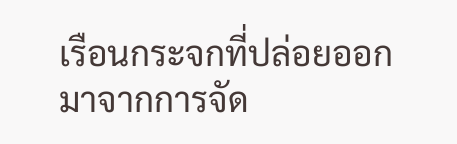เรือนกระจกที่ปล่อยออกมาจากการจัด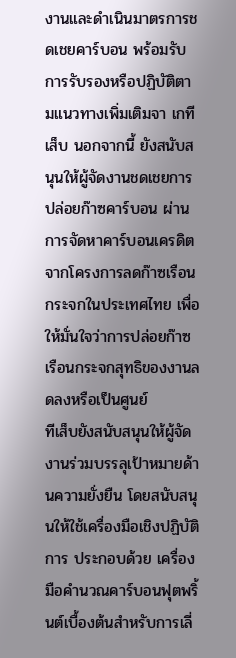งานและดำเนินมาตรการชดเชยคาร์บอน พร้อมรับการรับรองหรือปฏิบัติตามแนวทางเพิ่มเติมจา เกทีเส็บ นอกจากนี้ ยังสนับสนุนให้ผู้จัดงานชดเชยการปล่อยก๊าซคาร์บอน ผ่านการจัดหาคาร์บอนเครดิตจากโครงการลดก๊าซเรือนกระจกในประเทศไทย เพื่อให้มั่นใจว่าการปล่อยก๊าซเรือนกระจกสุทธิของงานลดลงหรือเป็นศูนย์
ทีเส็บยังสนับสนุนให้ผู้จัดงานร่วมบรรลุเป้าหมายด้านความยั่งยืน โดยสนับสนุนให้ใช้เครื่องมือเชิงปฏิบัติการ ประกอบด้วย เครื่องมือคำนวณคาร์บอนฟุตพริ้นต์เบื้องต้นสำหรับการเลี่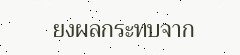ยงผลกระทบจาก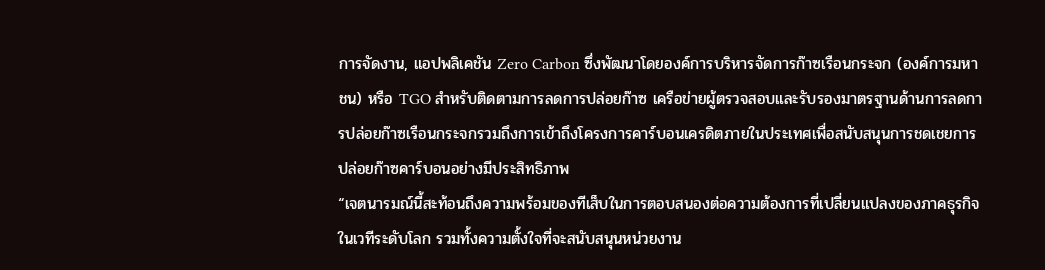การจัดงาน, แอปพลิเคชัน Zero Carbon ซึ่งพัฒนาโดยองค์การบริหารจัดการก๊าซเรือนกระจก (องค์การมหาชน) หรือ TGO สำหรับติดตามการลดการปล่อยก๊าซ เครือข่ายผู้ตรวจสอบและรับรองมาตรฐานด้านการลดการปล่อยก๊าซเรือนกระจกรวมถึงการเข้าถึงโครงการคาร์บอนเครดิตภายในประเทศเพื่อสนับสนุนการชดเชยการปล่อยก๊าซคาร์บอนอย่างมีประสิทธิภาพ
“เจตนารมณ์นี้สะท้อนถึงความพร้อมของทีเส็บในการตอบสนองต่อความต้องการที่เปลี่ยนแปลงของภาคธุรกิจในเวทีระดับโลก รวมทั้งความตั้งใจที่จะสนับสนุนหน่วยงาน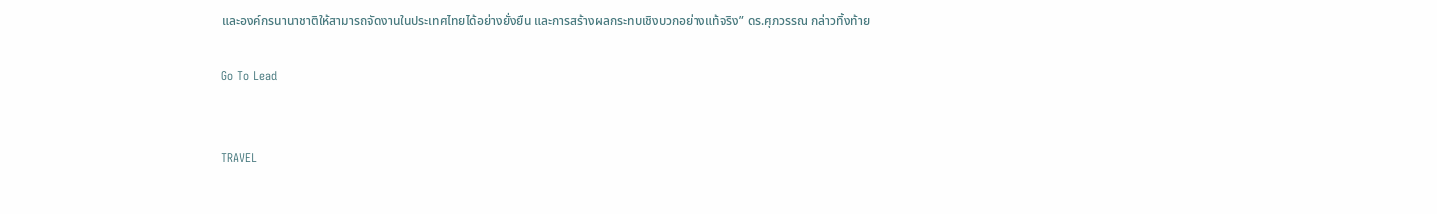และองค์กรนานาชาติให้สามารถจัดงานในประเทศไทยได้อย่างยั่งยืน และการสร้างผลกระทบเชิงบวกอย่างแท้จริง” ดร.ศุภวรรณ กล่าวทิ้งท้าย

Go To Lead


TRAVEL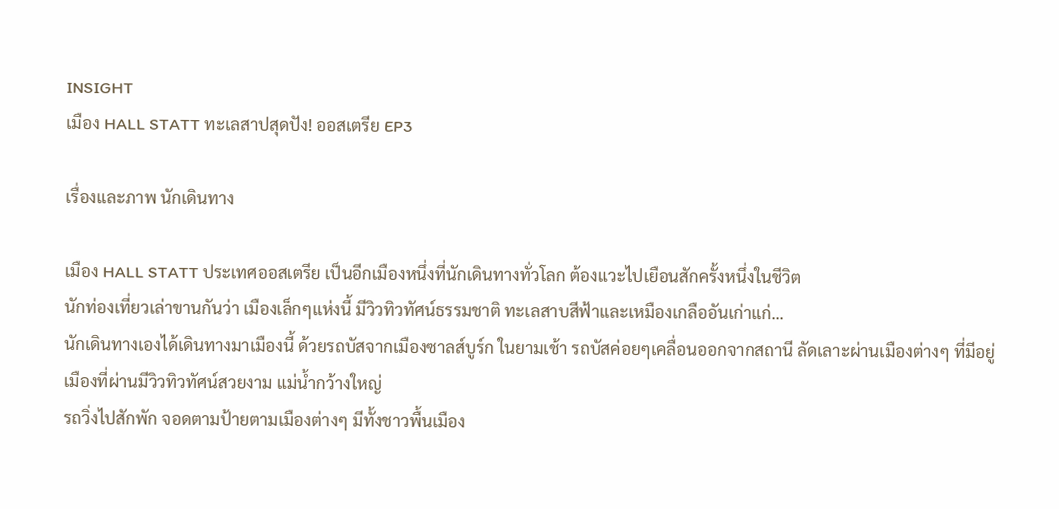INSIGHT
เมือง HALL STATT ทะเลสาปสุดปัง! ออสเตรีย EP3

เรื่องและภาพ นักเดินทาง

เมือง HALL STATT ประเทศออสเตรีย เป็นอีกเมืองหนึ่งที่นักเดินทางทั่วโลก ต้องแวะไปเยือนสักครั้งหนึ่งในชีวิต
นักท่องเที่ยวเล่าขานกันว่า เมืองเล็กๆแห่งนี้ มีวิวทิวทัศน์ธรรมชาติ ทะเลสาบสีฟ้าและเหมืองเกลืออันเก่าแก่...
นักเดินทางเองได้เดินทางมาเมืองนี้ ด้วยรถบัสจากเมืองซาลส์บูร์ก ในยามเช้า รถบัสค่อยๆเคลื่อนออกจากสถานี ลัดเลาะผ่านเมืองต่างๆ ที่มีอยู่ เมืองที่ผ่านมีวิวทิวทัศน์สวยงาม แม่น้ำกว้างใหญ่
รถวิ่งไปสักพัก จอดตามป้ายตามเมืองต่างๆ มีทั้งชาวพื้นเมือง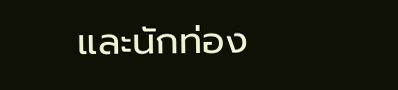และนักท่อง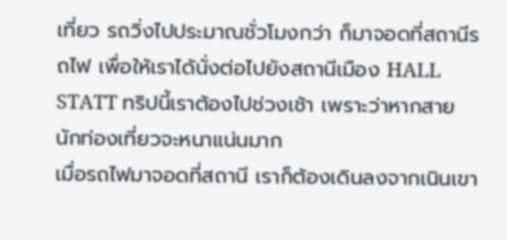เที่ยว รถวิ่งไปประมาณชั่วโมงกว่า ก็มาจอดที่สถานีรถไฟ เพื่อให้เราได้นั่งต่อไปยังสถานีเมือง HALL STATT ทริปนี้เราต้องไปช่วงเช้า เพราะว่าหากสายนักท่องเที่ยวจะหนาแน่นมาก
เมื่อรถไฟมาจอดที่สถานี เราก็ต้องเดินลงจากเนินเขา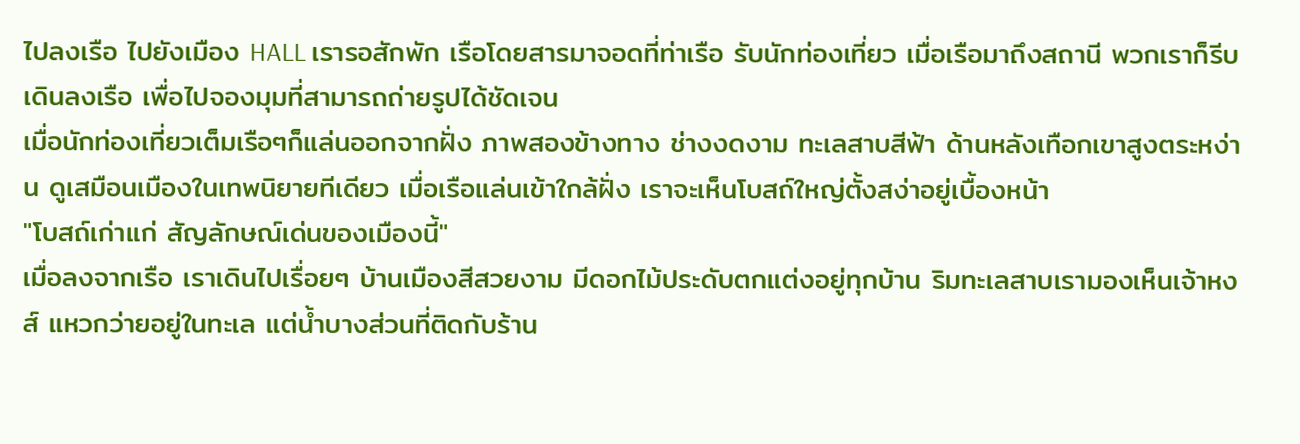ไปลงเรือ ไปยังเมือง HALL เรารอสักพัก เรือโดยสารมาจอดที่ท่าเรือ รับนักท่องเที่ยว เมื่อเรือมาถึงสถานี พวกเราก็รีบเดินลงเรือ เพื่อไปจองมุมที่สามารถถ่ายรูปได้ชัดเจน
เมื่อนักท่องเที่ยวเต็มเรือๆก็แล่นออกจากฝั่ง ภาพสองข้างทาง ช่างงดงาม ทะเลสาบสีฟ้า ด้านหลังเทือกเขาสูงตระหง่าน ดูเสมือนเมืองในเทพนิยายทีเดียว เมื่อเรือแล่นเข้าใกล้ฝั่ง เราจะเห็นโบสถ์ใหญ่ตั้งสง่าอยู่เบื้องหน้า
"โบสถ์เก่าแก่ สัญลักษณ์เด่นของเมืองนี้"
เมื่อลงจากเรือ เราเดินไปเรื่อยๆ บ้านเมืองสีสวยงาม มีดอกไม้ประดับตกแต่งอยู่ทุกบ้าน ริมทะเลสาบเรามองเห็นเจ้าหงส์ แหวกว่ายอยู่ในทะเล แต่น้ำบางส่วนที่ติดกับร้าน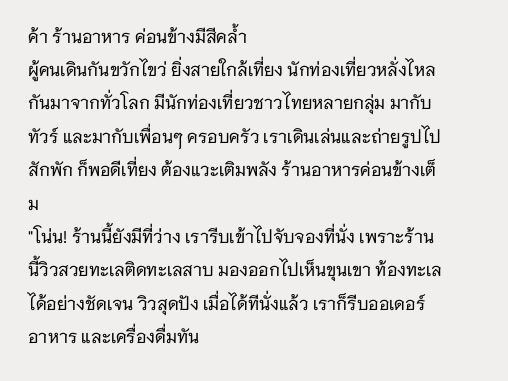ค้า ร้านอาหาร ค่อนข้างมีสีคล้ำ
ผู้คนเดินกันขวักไขว่ ยิ่งสายใกล้เที่ยง นักท่องเที่ยวหลั่งไหลกันมาจากทั่วโลก มีนักท่องเที่ยวชาวไทยหลายกลุ่ม มากับทัวร์ และมากับเพื่อนๆ ครอบครัว เราเดินเล่นและถ่ายรูปไปสักพัก ก็พอดีเที่ยง ต้องแวะเติมพลัง ร้านอาหารค่อนข้างเต็ม
"โน่น! ร้านนี้ยังมีที่ว่าง เรารีบเข้าไปจับจองที่นั่ง เพราะร้านนี้วิวสวยทะเลติดทะเลสาบ มองออกไปเห็นขุนเขา ท้องทะเลได้อย่างชัดเจน วิวสุดปัง เมื่อได้ทีนั่งแล้ว เราก็รีบออเดอร์อาหาร และเครื่องดื่มทัน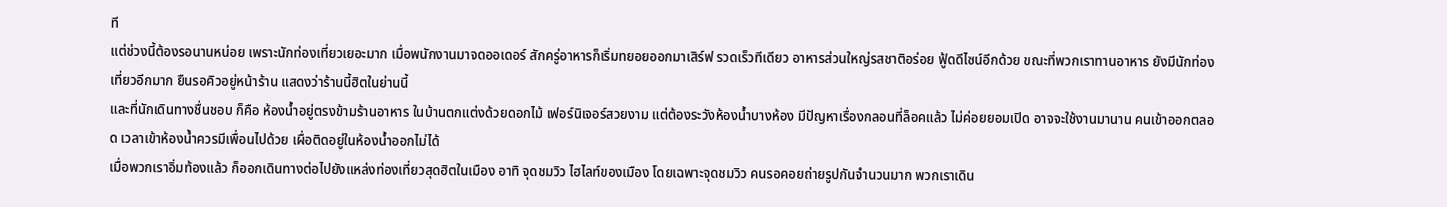ที
แต่ช่วงนี้ต้องรอนานหน่อย เพราะนักท่องเที่ยวเยอะมาก เมื่อพนักงานมาจดออเดอร์ สักครู่อาหารก็เริ่มทยอยออกมาเสิร์ฟ รวดเร็วทีเดียว อาหารส่วนใหญ่รสชาติอร่อย ฟู้ดดีไซน์อีกด้วย ขณะที่พวกเราทานอาหาร ยังมีนักท่องเที่ยวอีกมาก ยืนรอคิวอยู่หน้าร้าน แสดงว่าร้านนี้ฮิตในย่านนี้
และที่นักเดินทางชื่นชอบ ก็คือ ห้องน้ำอยู่ตรงข้ามร้านอาหาร ในบ้านตกแต่งด้วยดอกไม้ เฟอร์นิเจอร์สวยงาม แต่ต้องระวังห้องน้ำบางห้อง มีปัญหาเรื่องกลอนที่ล็อคแล้ว ไม่ค่อยยอมเปิด อาจจะใช้งานมานาน คนเข้าออกตลอด เวลาเข้าห้องน้ำควรมีเพื่อนไปด้วย เผื่อติดอยู่ในห้องน้ำออกไม่ได้
เมื่อพวกเราอิ่มท้องแล้ว ก็ออกเดินทางต่อไปยังแหล่งท่องเที่ยวสุดฮิตในเมือง อาทิ จุดชมวิว ไฮไลท์ของเมือง โดยเฉพาะจุดชมวิว คนรอคอยถ่ายรูปกันจำนวนมาก พวกเราเดิน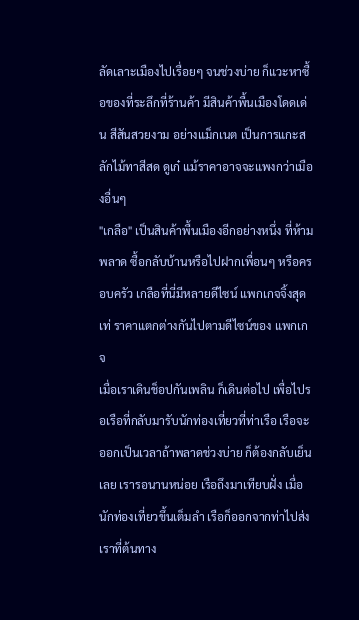ลัดเลาะเมืองไปเรื่อยๆ จนช่วงบ่าย ก็แวะหาซื้อของที่ระลึกที่ร้านค้า มีสินค้าพื้นเมืองโดดเด่น สีสันสวยงาม อย่างแม็กเนต เป็นการแกะสลักไม้ทาสีสด ดูเก๋ แม้ราคาอาจจะแพงกว่าเมืองอื่นๆ
"เกลือ" เป็นสินค้าพื้นเมืองอีกอย่างหนึ่ง ที่ห้ามพลาด ซื้อกลับบ้านหรือไปฝากเพื่อนๆ หรือครอบครัว เกลือที่นี่มีหลายดีไซน์ แพกเกจจิ้งสุดเท่ ราคาแตกต่างกันไปตามดีไซน์ของ แพกเกจ
เมื่อเราเดินช็อปกันเพลิน ก็เดินต่อไป เพื่อไปรอเรือที่กลับมารับนักท่องเที่ยวที่ท่าเรือ เรือจะออกเป็นเวลาถ้าพลาดช่วงบ่าย ก็ต้องกลับเย็นเลย เรารอนานหน่อย เรือถึงมาเทียบฝั่ง เมื่อนักท่องเที่ยวขึ้นเต็มลำ เรือก็ออกจากท่าไปส่งเราที่ต้นทาง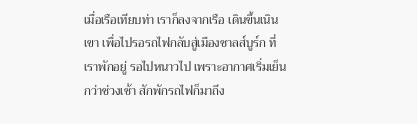เมื่อเรือเทียบท่า เราก็ลงจากเรือ เดินขึ้นเนินเขา เพื่อไปรอรถไฟกลับสู่เมืองซาลส์บูร์ก ที่เราพักอยู่ รอไปหนาวไป เพราะอากาศเริ่มเย็นกว่าช่วงเช้า สักพักรถไฟก็มาถึง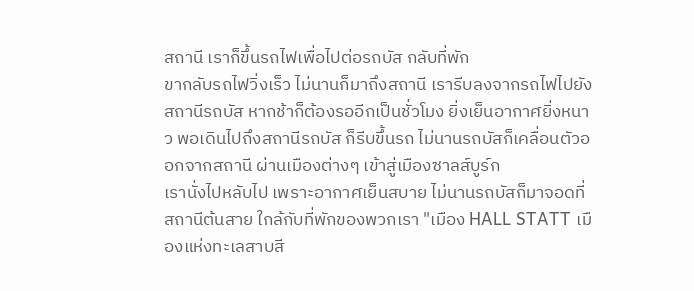สถานี เราก็ขึ้นรถไฟเพื่อไปต่อรถบัส กลับที่พัก
ขากลับรถไฟวิ่งเร็ว ไม่นานก็มาถึงสถานี เรารีบลงจากรถไฟไปยังสถานีรถบัส หากช้าก็ต้องรออีกเป็นชั่วโมง ยิ่งเย็นอากาศยิ่งหนาว พอเดินไปถึงสถานีรถบัส ก็รีบขึ้นรถ ไม่นานรถบัสก็เคลื่อนตัวออกจากสถานี ผ่านเมืองต่างๆ เข้าสู่เมืองซาลส์บูร์ก
เรานั่งไปหลับไป เพราะอากาศเย็นสบาย ไม่นานรถบัสก็มาจอดที่สถานีต้นสาย ใกล้กับที่พักของพวกเรา "เมือง HALL STATT เมืองแห่งทะเลสาบสี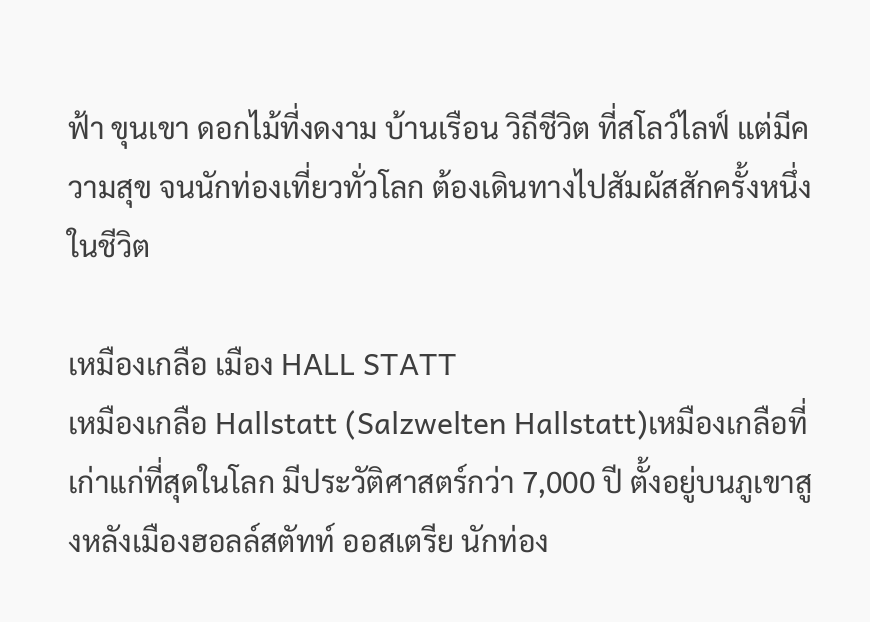ฟ้า ขุนเขา ดอกไม้ที่งดงาม บ้านเรือน วิถีชีวิต ที่สโลว์ไลฟ์ แต่มีความสุข จนนักท่องเที่ยวทั่วโลก ต้องเดินทางไปสัมผัสสักครั้งหนึ่งในชีวิต

เหมืองเกลือ เมือง HALL STATT
เหมืองเกลือ Hallstatt (Salzwelten Hallstatt)เหมืองเกลือที่เก่าแก่ที่สุดในโลก มีประวัติศาสตร์กว่า 7,000 ปี ตั้งอยู่บนภูเขาสูงหลังเมืองฮอลล์สตัทท์ ออสเตรีย นักท่อง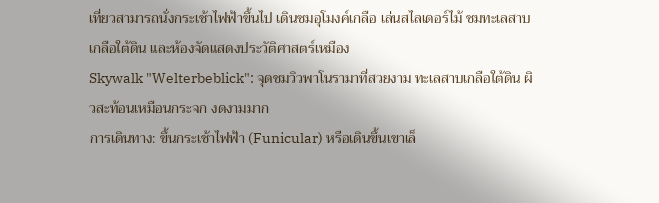เที่ยวสามารถนั่งกระเช้าไฟฟ้าขึ้นไป เดินชมอุโมงค์เกลือ เล่นสไลเดอร์ไม้ ชมทะเลสาบเกลือใต้ดิน และห้องจัดแสดงประวัติศาสตร์เหมือง
Skywalk "Welterbeblick": จุดชมวิวพาโนรามาที่สวยงาม ทะเลสาบเกลือใต้ดิน ผิวสะท้อนเหมือนกระจก งดงามมาก
การเดินทาง: ขึ้นกระเช้าไฟฟ้า (Funicular) หรือเดินขึ้นเขาเล็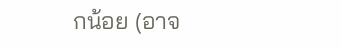กน้อย (อาจ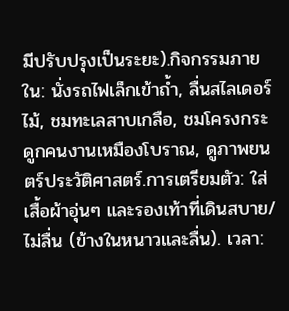มีปรับปรุงเป็นระยะ).กิจกรรมภายใน: นั่งรถไฟเล็กเข้าถ้ำ, ลื่นสไลเดอร์ไม้, ชมทะเลสาบเกลือ, ชมโครงกระดูกคนงานเหมืองโบราณ, ดูภาพยนตร์ประวัติศาสตร์.การเตรียมตัว: ใส่เสื้อผ้าอุ่นๆ และรองเท้าที่เดินสบาย/ไม่ลื่น (ข้างในหนาวและลื่น). เวลา: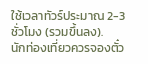ใช้เวลาทัวร์ประมาณ 2-3 ชั่วโมง (รวมขึ้นลง).
นักท่องเที่ยวควรจองตั๋ว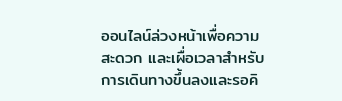ออนไลน์ล่วงหน้าเพื่อความสะดวก และเผื่อเวลาสำหรับการเดินทางขึ้นลงและรอคิ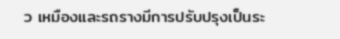ว เหมืองและรถรางมีการปรับปรุงเป็นระ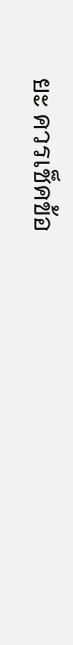ยะ ควรเช็คข้อ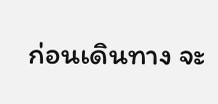ก่อนเดินทาง จะ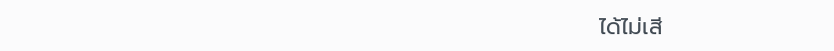ได้ไม่เสี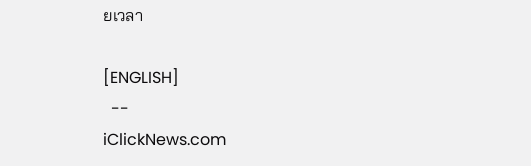ยเวลา

[ENGLISH]
  --
iClickNews.com